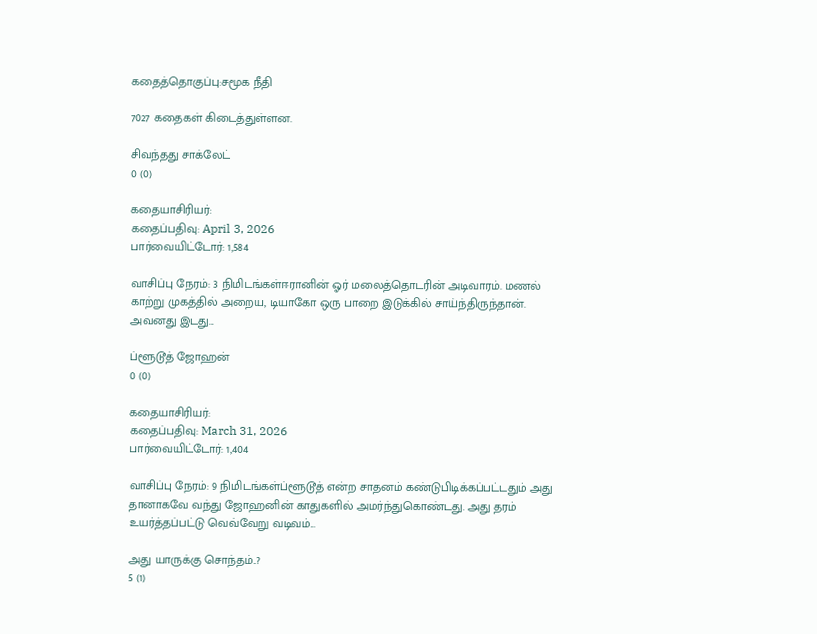கதைத்தொகுப்பு:சமூக நீதி

7027 கதைகள் கிடைத்துள்ளன.

சிவந்தது சாக்லேட்
0 (0)

கதையாசிரியர்:
கதைப்பதிவு: April 3, 2026
பார்வையிட்டோர்: 1,584

வாசிப்பு நேரம்: 3 நிமிடங்கள்ஈரானின் ஓர் மலைத்தொடரின் அடிவாரம். மணல் காற்று முகத்தில் அறைய, டியாகோ ஒரு பாறை இடுக்கில் சாய்ந்திருந்தான். அவனது இடது...

ப்ளூடூத் ஜோஹன்
0 (0)

கதையாசிரியர்:
கதைப்பதிவு: March 31, 2026
பார்வையிட்டோர்: 1,404

வாசிப்பு நேரம்: 9 நிமிடங்கள்ப்ளூடூத் என்ற சாதனம் கண்டுபிடிக்கப்பட்டதும் அது தானாகவே வந்து ஜோஹனின் காதுகளில் அமர்ந்துகொண்டது. அது தரம் உயர்த்தப்பட்டு வெவ்வேறு வடிவம்...

அது யாருக்கு சொந்தம்..?
5 (1)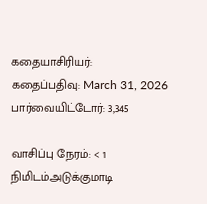கதையாசிரியர்:
கதைப்பதிவு: March 31, 2026
பார்வையிட்டோர்: 3,345

வாசிப்பு நேரம்: < 1 நிமிடம்அடுக்குமாடி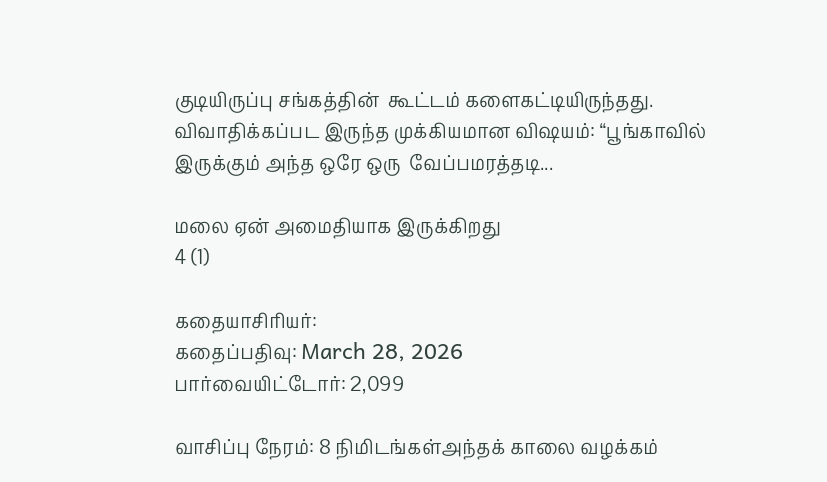குடியிருப்பு சங்கத்தின்  கூட்டம் களைகட்டியிருந்தது. விவாதிக்கப்பட இருந்த முக்கியமான விஷயம்: “பூங்காவில் இருக்கும் அந்த ஒரே ஒரு  வேப்பமரத்தடி...

மலை ஏன் அமைதியாக இருக்கிறது
4 (1)

கதையாசிரியர்:
கதைப்பதிவு: March 28, 2026
பார்வையிட்டோர்: 2,099

வாசிப்பு நேரம்: 8 நிமிடங்கள்அந்தக் காலை வழக்கம்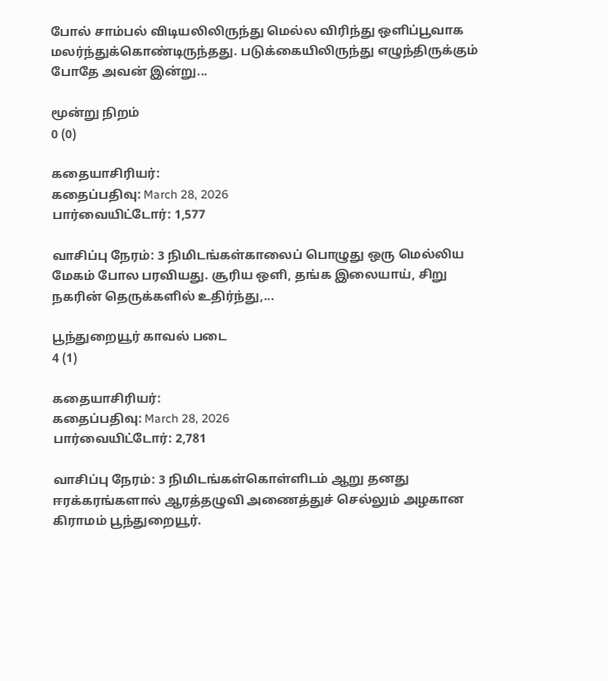போல் சாம்பல் விடியலிலிருந்து மெல்ல விரிந்து ஒளிப்பூவாக மலர்ந்துக்கொண்டிருந்தது. படுக்கையிலிருந்து எழுந்திருக்கும் போதே அவன் இன்று...

மூன்று நிறம்
0 (0)

கதையாசிரியர்:
கதைப்பதிவு: March 28, 2026
பார்வையிட்டோர்: 1,577

வாசிப்பு நேரம்: 3 நிமிடங்கள்காலைப் பொழுது ஒரு மெல்லிய மேகம் போல பரவியது. சூரிய ஒளி, தங்க இலையாய், சிறு நகரின் தெருக்களில் உதிர்ந்து,...

பூந்துறையூர் காவல் படை
4 (1)

கதையாசிரியர்:
கதைப்பதிவு: March 28, 2026
பார்வையிட்டோர்: 2,781

வாசிப்பு நேரம்: 3 நிமிடங்கள்கொள்ளிடம் ஆறு தனது ஈரக்கரங்களால் ஆரத்தழுவி அணைத்துச் செல்லும் அழகான கிராமம் பூந்துறையூர்.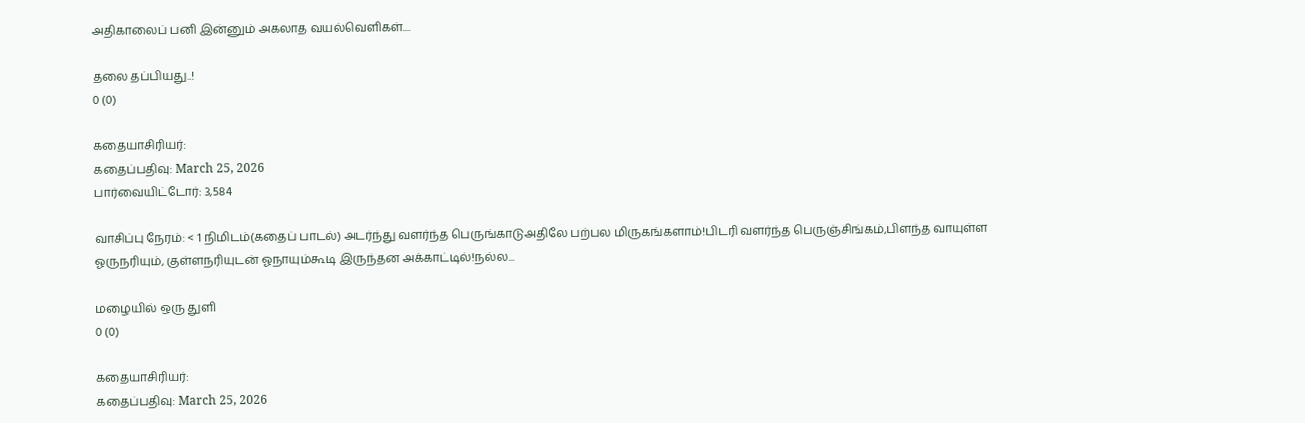அதிகாலைப் பனி இன்னும் அகலாத வயல்வெளிகள்....

தலை தப்பியது..!
0 (0)

கதையாசிரியர்:
கதைப்பதிவு: March 25, 2026
பார்வையிட்டோர்: 3,584

வாசிப்பு நேரம்: < 1 நிமிடம்(கதைப் பாடல்) அடர்ந்து வளர்ந்த பெருங்காடுஅதிலே பற்பல மிருகங்களாம்!பிடரி வளர்ந்த பெருஞ்சிங்கம்,பிளந்த வாயுள்ள ஓருநரியும், குள்ளநரியுடன் ஓநாயும்கூடி இருந்தன அக்காட்டில்!நல்ல...

மழையில் ஒரு துளி
0 (0)

கதையாசிரியர்:
கதைப்பதிவு: March 25, 2026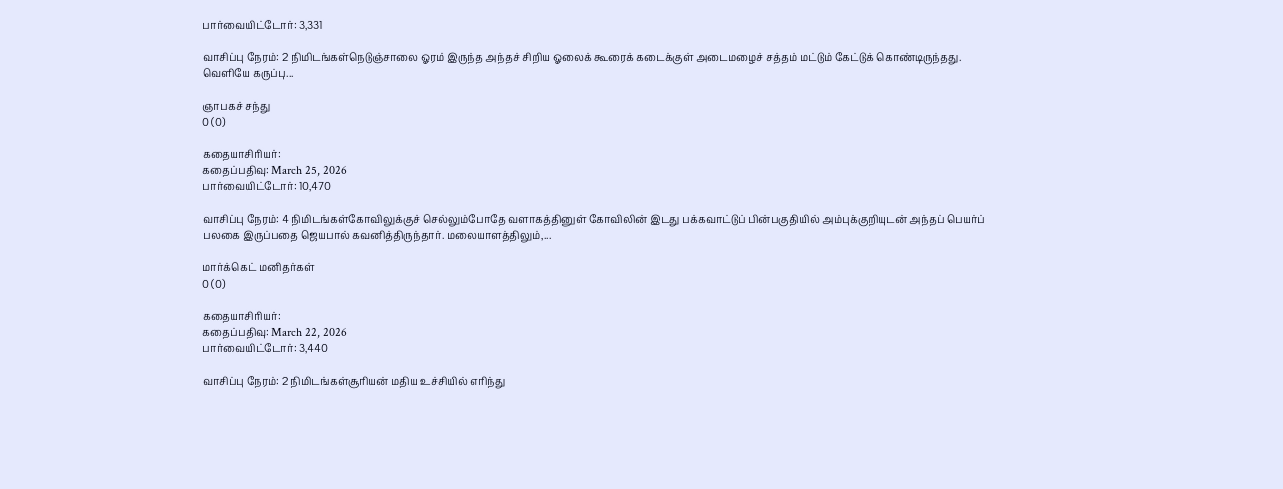பார்வையிட்டோர்: 3,331

வாசிப்பு நேரம்: 2 நிமிடங்கள்நெடுஞ்சாலை ஓரம் இருந்த அந்தச் சிறிய ஓலைக் கூரைக் கடைக்குள் அடைமழைச் சத்தம் மட்டும் கேட்டுக் கொண்டிருந்தது. வெளியே கருப்பு...

ஞாபகச் சந்து
0 (0)

கதையாசிரியர்:
கதைப்பதிவு: March 25, 2026
பார்வையிட்டோர்: 10,470

வாசிப்பு நேரம்: 4 நிமிடங்கள்கோவிலுக்குச் செல்லும்போதே வளாகத்தினுள் கோவிலின் இடது பக்கவாட்டுப் பின்பகுதியில் அம்புக்குறியுடன் அந்தப் பெயர்ப் பலகை இருப்பதை ஜெயபால் கவனித்திருந்தார். மலையாளத்திலும்,...

மார்க்கெட் மனிதர்கள்
0 (0)

கதையாசிரியர்:
கதைப்பதிவு: March 22, 2026
பார்வையிட்டோர்: 3,440

வாசிப்பு நேரம்: 2 நிமிடங்கள்சூரியன் மதிய உச்சியில் எரிந்து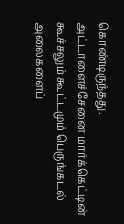கொண்டிருந்தது. அட்டாளைச்சேனை மார்க்கெட்டின் கூச்சலும் கூட்டமும் பெருங்கடல் அலைகளைப்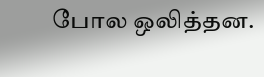போல ஒலித்தன.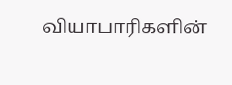வியாபாரிகளின்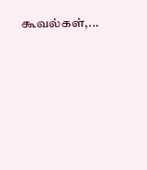கூவல்கள்,...